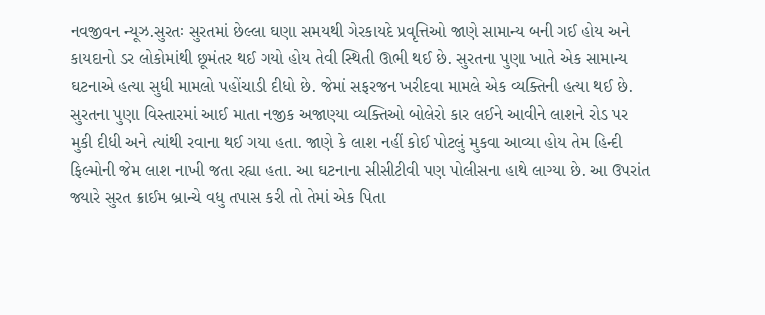નવજીવન ન્યૂઝ.સુરતઃ સુરતમાં છેલ્લા ઘણા સમયથી ગેરકાયદે પ્રવૃત્તિઓ જાણે સામાન્ય બની ગઈ હોય અને કાયદાનો ડર લોકોમાંથી છૂમંતર થઈ ગયો હોય તેવી સ્થિતી ઊભી થઈ છે. સુરતના પુણા ખાતે એક સામાન્ય ઘટનાએ હત્યા સુધી મામલો પહોંચાડી દીધો છે. જેમાં સફરજન ખરીદવા મામલે એક વ્યક્તિની હત્યા થઈ છે.
સુરતના પુણા વિસ્તારમાં આઈ માતા નજીક અજાણ્યા વ્યક્તિઓ બોલેરો કાર લઈને આવીને લાશને રોડ પર મુકી દીધી અને ત્યાંથી રવાના થઈ ગયા હતા. જાણે કે લાશ નહીં કોઈ પોટલું મુકવા આવ્યા હોય તેમ હિન્દી ફિલ્મોની જેમ લાશ નાખી જતા રહ્યા હતા. આ ઘટનાના સીસીટીવી પણ પોલીસના હાથે લાગ્યા છે. આ ઉપરાંત જ્યારે સુરત ક્રાઈમ બ્રાન્ચે વધુ તપાસ કરી તો તેમાં એક પિતા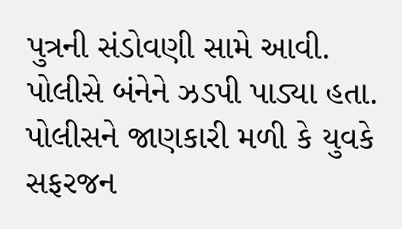પુત્રની સંડોવણી સામે આવી. પોલીસે બંનેને ઝડપી પાડ્યા હતા. પોલીસને જાણકારી મળી કે યુવકે સફરજન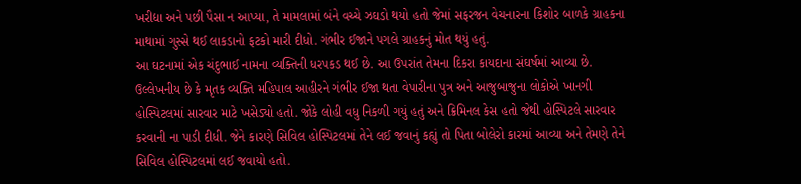ખરીદ્યા અને પછી પૈસા ન આપ્યા, તે મામલામાં બંને વચ્ચે ઝઘડો થયો હતો જેમાં સફરજન વેચનારના કિશોર બાળકે ગ્રાહકના માથામાં ગુસ્સે થઈ લાકડાનો ફટકો મારી દીધો. ગંભીર ઈજાને પગલે ગ્રાહકનું મોત થયું હતું.
આ ઘટનામાં એક ચંદુભાઈ નામના વ્યક્તિની ધરપકડ થઈ છે. આ ઉપરાંત તેમના દિકરા કાયદાના સંઘર્ષમાં આવ્યા છે. ઉલ્લેખનીય છે કે મૃતક વ્યક્તિ મહિપાલ આહીરને ગંભીર ઈજા થતા વેપારીના પુત્ર અને આજુબાજુના લોકોએ ખાનગી હોસ્પિટલમાં સારવાર માટે ખસેડ્યો હતો. જોકે લોહી વધુ નિકળી ગયું હતું અને ક્રિમિનલ કેસ હતો જેથી હોસ્પિટલે સારવાર કરવાની ના પાડી દીધી. જેને કારણે સિવિલ હોસ્પિટલમાં તેને લઈ જવાનું કહ્યું તો પિતા બોલેરો કારમાં આવ્યા અને તેમણે તેને સિવિલ હોસ્પિટલમાં લઈ જવાયો હતો.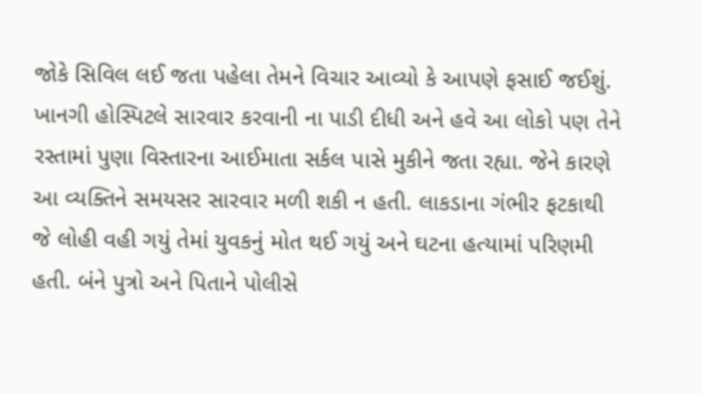જોકે સિવિલ લઈ જતા પહેલા તેમને વિચાર આવ્યો કે આપણે ફસાઈ જઈશું. ખાનગી હોસ્પિટલે સારવાર કરવાની ના પાડી દીધી અને હવે આ લોકો પણ તેને રસ્તામાં પુણા વિસ્તારના આઈમાતા સર્કલ પાસે મુકીને જતા રહ્યા. જેને કારણે આ વ્યક્તિને સમયસર સારવાર મળી શકી ન હતી. લાકડાના ગંભીર ફટકાથી જે લોહી વહી ગયું તેમાં યુવકનું મોત થઈ ગયું અને ઘટના હત્યામાં પરિણમી હતી. બંને પુત્રો અને પિતાને પોલીસે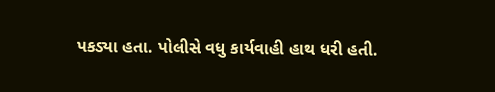પકડ્યા હતા. પોલીસે વધુ કાર્યવાહી હાથ ધરી હતી.